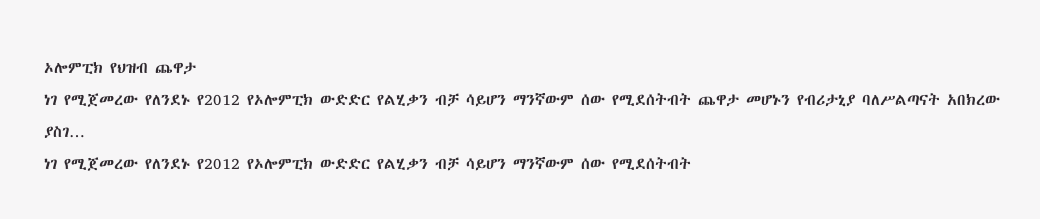ኦሎምፒክ የህዝብ ጨዋታ
ነገ የሚጀመረው የለንደኑ የ2012 የኦሎምፒክ ውድድር የልሂቃን ብቻ ሳይሆን ማንኛውም ሰው የሚደሰትብት ጨዋታ መሆኑን የብሪታኒያ ባለሥልጣናት አበክረው ያስገ…
ነገ የሚጀመረው የለንደኑ የ2012 የኦሎምፒክ ውድድር የልሂቃን ብቻ ሳይሆን ማንኛውም ሰው የሚደሰትብት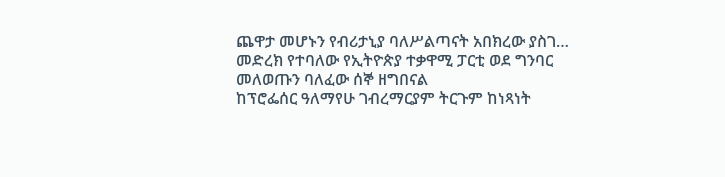ጨዋታ መሆኑን የብሪታኒያ ባለሥልጣናት አበክረው ያስገ…
መድረክ የተባለው የኢትዮጵያ ተቃዋሚ ፓርቲ ወደ ግንባር መለወጡን ባለፈው ሰኞ ዘግበናል
ከፕሮፌሰር ዓለማየሁ ገብረማርያም ትርጉም ከነጻነት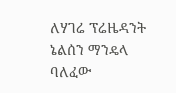ለሃገሬ ፕሬዜዳንት ኔልሰን ማንዴላ ባለፈው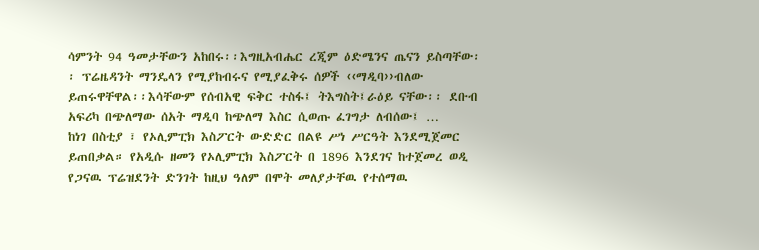ሳምንት 94 ዓመታቸውን አከበሩ፡፡እግዚአብሔር ረጂም ዕድሜንና ጤናን ይስጣቸው፡፡ ፕሬዜዳንት ማንዴላን የሚያከብሩና የሚያፈቅሩ ሰዎች ‹‹ማዲባ››ብለው ይጠሩዋቸዋል፡፡እሳቸውም የሰብአዊ ፍቅር ተስፋ፤ ትእግስት፤ራዕይ ናቸው፡፡ ደቡብ አፍሪካ በጭለማው ሰአት ማዲባ ከጭለማ እስር ሲወጡ ፈገግታ ለብሰው፤ …
ከነገ በስቲያ ፣ የኦሊምፒክ እስፖርት ውድድር በልዩ ሥነ ሥርዓት እንደሚጀመር ይጠበቃል። የአዲሱ ዘመን የኦሊምፒክ እስፖርት በ 1896 እንደገና ከተጀመረ ወዲ
የጋናዉ ፕሬዝደንት ድንገት ከዚህ ዓለም በሞት መለያታቸዉ የተሰማዉ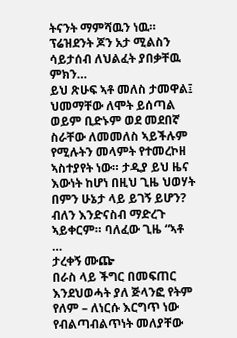ትናንት ማምሻዉን ነዉ። ፕሬዝደንት ጆን አታ ሚልስን ሳይታሰብ ለህልፈት ያበቃቸዉ ምክን…
ይህ ጽሁፍ ኣቶ መለስ ታመዋል፤ ህመማቸው ለሞት ይሰጣል ወይም ቢድኑም ወደ መደበኛ ስራቸው ለመመለስ ኣይችሉም የሚሉትን መላምት የተመረኮዘ ኣስተያየት ነው። ታዲያ ይህ ዜና እውነት ከሆነ በዚህ ጊዜ ህወሃት በምን ሁኔታ ላይ ይገኝ ይሆን? ብለን እንድናስብ ማድረጉ ኣይቀርም። ባለፈው ጊዜ “ኣቶ …
ታረቀኝ ሙጬ
በራስ ላይ ችግር በመፍጠር እንደህወሓት ያለ ጅላንፎ የትም የለም – ለነርሱ እርግጥ ነው የብልጣብልጥነት መለያቸው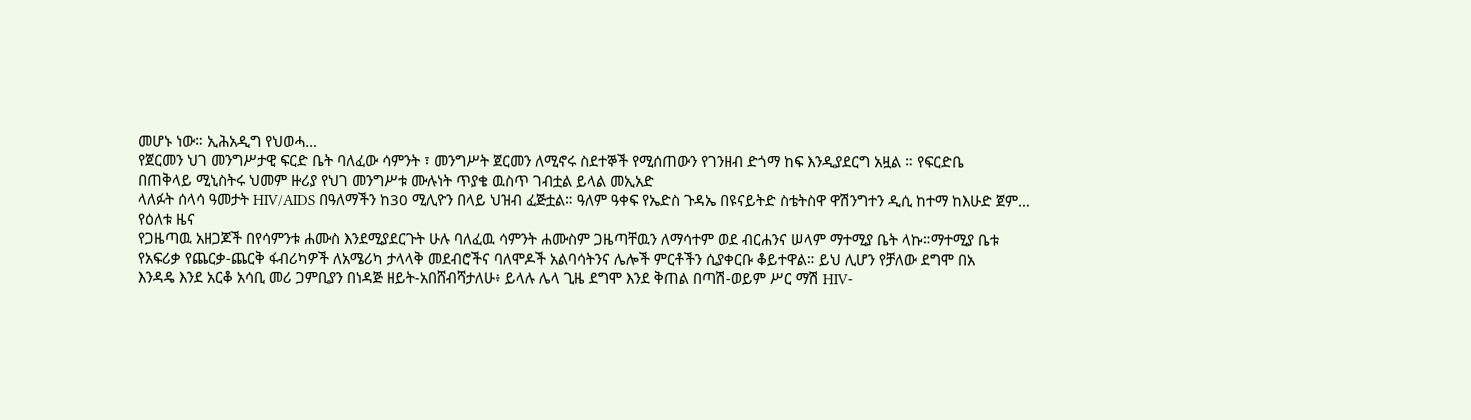መሆኑ ነው። ኢሕአዲግ የህወሓ…
የጀርመን ህገ መንግሥታዊ ፍርድ ቤት ባለፈው ሳምንት ፣ መንግሥት ጀርመን ለሚኖሩ ስደተኞች የሚሰጠውን የገንዘብ ድጎማ ከፍ እንዲያደርግ አዟል ። የፍርድቤ
በጠቅላይ ሚኒስትሩ ህመም ዙሪያ የህገ መንግሥቱ ሙሉነት ጥያቄ ዉስጥ ገብቷል ይላል መኢአድ
ላለፉት ሰላሳ ዓመታት HIV/AIDS በዓለማችን ከ30 ሚሊዮን በላይ ህዝብ ፈጅቷል። ዓለም ዓቀፍ የኤድስ ጉዳኤ በዩናይትድ ስቴትስዋ ዋሽንግተን ዲሲ ከተማ ከእሁድ ጀም…
የዕለቱ ዜና
የጋዜጣዉ አዘጋጆች በየሳምንቱ ሐሙስ እንደሚያደርጉት ሁሉ ባለፈዉ ሳምንት ሐሙስም ጋዜጣቸዉን ለማሳተም ወደ ብርሐንና ሠላም ማተሚያ ቤት ላኩ።ማተሚያ ቤቱ
የአፍሪቃ የጨርቃ-ጨርቅ ፋብሪካዎች ለአሜሪካ ታላላቅ መደብሮችና ባለሞዶች አልባሳትንና ሌሎች ምርቶችን ሲያቀርቡ ቆይተዋል። ይህ ሊሆን የቻለው ደግሞ በአ
እንዳዴ እንደ አርቆ አሳቢ መሪ ጋምቢያን በነዳጅ ዘይት-አበሸብሻታለሁ፥ ይላሉ ሌላ ጊዜ ደግሞ እንደ ቅጠል በጣሽ-ወይም ሥር ማሽ HIV-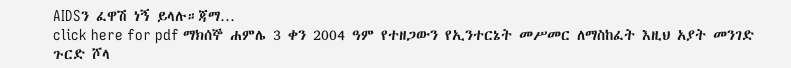AIDSን ፈዋሽ ነኝ ይላሉ።ጃማ…
click here for pdf ማክሰኞ ሐምሌ 3 ቀን 2004 ዓም የተዘጋውን የኢንተርኔት መሥመር ለማስከፈት እዚህ አያት መንገድ ጉርድ ሾላ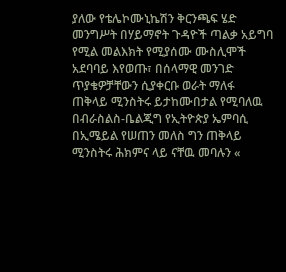ያለው የቴሌኮሙኒኬሽን ቅርንጫፍ ሄድ
መንግሥት በሃይማኖት ጉዳዮች ጣልቃ አይግባ የሚል መልእክት የሚያሰሙ ሙስሊሞች አደባባይ እየወጡ፣ በሰላማዊ መንገድ ጥያቄዎቻቸውን ሲያቀርቡ ወራት ማለፋ
ጠቅላይ ሚንስትሩ ይታከሙበታል የሚባለዉ በብራስልስ-ቤልጂግ የኢትዮጵያ ኤምባሲ በኢሜይል የሠጠን መለስ ግን ጠቅላይ ሚንስትሩ ሕክምና ላይ ናቸዉ መባሉን «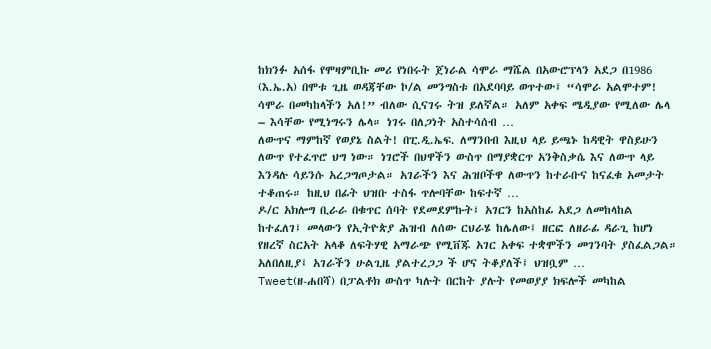ከክንፉ አሰፋ የሞዛምቢኩ መሪ የነበሩት ጀነራል ሳሞራ ማሼል በአውሮፕላን አደጋ በ1986 (እ.ኤ.አ) በሞቱ ጊዜ ወዳጃቸው ኮ/ል መንግስቱ በአደባባይ ወጥተው፤ “ሳሞራ አልሞተም! ሳሞራ በመካከላችን አለ!” ብለው ሲናገሩ ትዝ ይለኛል። አለም አቀፍ ሜዲያው የሚለው ሌላ – እሳቸው የሚነግሩን ሌላ። ነገሩ በለጋነት አስተሳሰብ …
ለውጥና ማምከኛ የወያኔ ስልት! በፒ.ዲ.ኤፍ. ለማንበብ እዚህ ላይ ይጫኑ ከዳዊት ዋስይሁን ለውጥ የተፈጥሮ ህግ ነው። ነገሮች በህዋችን ውስጥ በማያቋርጥ አንቅስቃሴ እና ለውጥ ላይ እንዳሉ ሳይንሱ አረጋግጦታል። አገራችን እና ሕዝቦችዋ ለውጥን ከተራቡና ከናፈቁ አመታት ተቆጠሩ። ከዚህ በፊት ህዝቡ ተስፋ ጥሎባቸው ከፍተኛ …
ዶ/ር አክሎግ ቢራራ በቁጥር ሰባት የደመደምኩት፤ አገርን ከአስከፊ አደጋ ለመከላከል ከተፈለገ፤ መላውን የኢትዮጵያ ሕዝብ ለሰው ርህራሄ ከሌለው፤ ዘርፎ ለዘራፊ ዳራጊ ከሆነ የዘረኛ ስርአት አላቆ ለፍትሃዊ አማራጭ የሚቨጁ አገር አቀፍ ተቋሞችን መገንባት ያስፈልጋል። አለበለዚያ፤ አገራችን ሁልጊዜ ያልተረጋጋ ች ሆና ትቆያለች፤ ህዝቧም …
Tweet(ዘ-ሐበሻ) በፓልቶክ ውስጥ ካሉት በርከት ያሉት የመወያያ ክፍሎች መካከል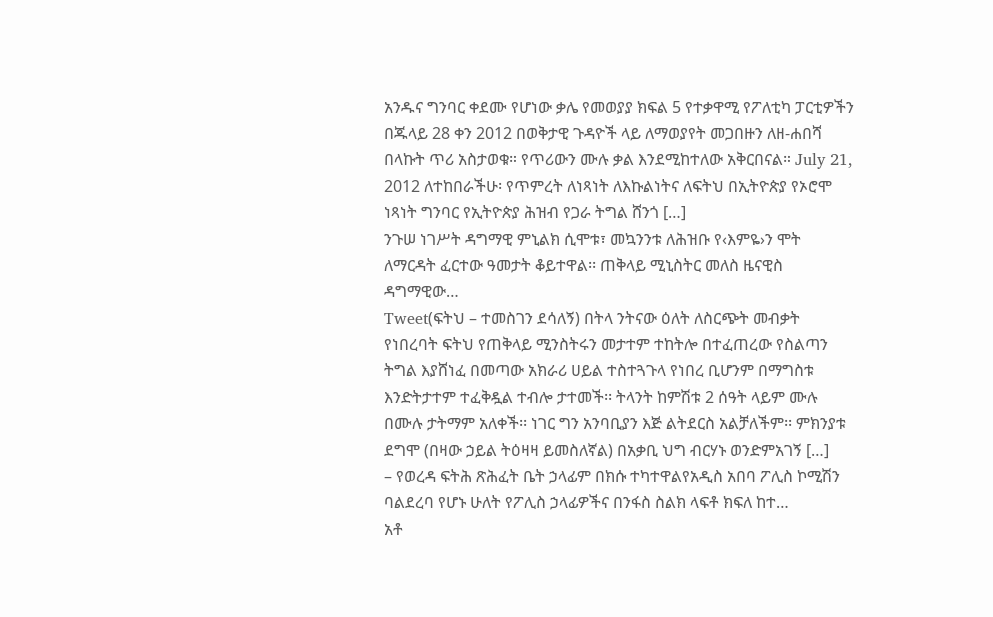አንዱና ግንባር ቀደሙ የሆነው ቃሌ የመወያያ ክፍል 5 የተቃዋሚ የፖለቲካ ፓርቲዎችን በጁላይ 28 ቀን 2012 በወቅታዊ ጉዳዮች ላይ ለማወያየት መጋበዙን ለዘ-ሐበሻ በላኩት ጥሪ አስታወቁ። የጥሪውን ሙሉ ቃል እንደሚከተለው አቅርበናል። July 21, 2012 ለተከበራችሁ፡ የጥምረት ለነጻነት ለእኩልነትና ለፍትህ በኢትዮጵያ የኦሮሞ ነጻነት ግንባር የኢትዮጵያ ሕዝብ የጋራ ትግል ሸንጎ […]
ንጉሠ ነገሥት ዳግማዊ ምኒልክ ሲሞቱ፣ መኳንንቱ ለሕዝቡ የ‹እምዬ›ን ሞት ለማርዳት ፈርተው ዓመታት ቆይተዋል፡፡ ጠቅላይ ሚኒስትር መለስ ዜናዊስ ዳግማዊው…
Tweet(ፍትህ – ተመስገን ደሳለኝ) በትላ ንትናው ዕለት ለስርጭት መብቃት የነበረባት ፍትህ የጠቅላይ ሚንስትሩን መታተም ተከትሎ በተፈጠረው የስልጣን ትግል እያሸነፈ በመጣው አክራሪ ሀይል ተስተጓጉላ የነበረ ቢሆንም በማግስቱ እንድትታተም ተፈቅዷል ተብሎ ታተመች፡፡ ትላንት ከምሽቱ 2 ሰዓት ላይም ሙሉ በሙሉ ታትማም አለቀች፡፡ ነገር ግን አንባቢያን እጅ ልትደርስ አልቻለችም፡፡ ምክንያቱ ደግሞ (በዛው ኃይል ትዕዛዛ ይመስለኛል) በአቃቢ ህግ ብርሃኑ ወንድምአገኝ […]
– የወረዳ ፍትሕ ጽሕፈት ቤት ኃላፊም በክሱ ተካተዋልየአዲስ አበባ ፖሊስ ኮሚሽን ባልደረባ የሆኑ ሁለት የፖሊስ ኃላፊዎችና በንፋስ ስልክ ላፍቶ ክፍለ ከተ…
አቶ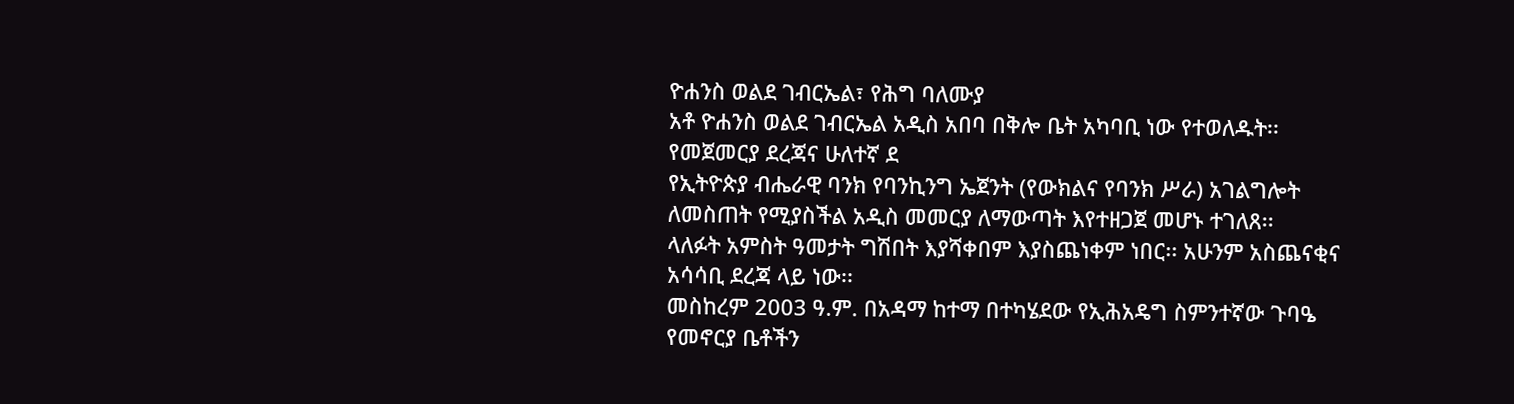ዮሐንስ ወልደ ገብርኤል፣ የሕግ ባለሙያ
አቶ ዮሐንስ ወልደ ገብርኤል አዲስ አበባ በቅሎ ቤት አካባቢ ነው የተወለዱት፡፡ የመጀመርያ ደረጃና ሁለተኛ ደ
የኢትዮጵያ ብሔራዊ ባንክ የባንኪንግ ኤጀንት (የውክልና የባንክ ሥራ) አገልግሎት ለመስጠት የሚያስችል አዲስ መመርያ ለማውጣት እየተዘጋጀ መሆኑ ተገለጸ፡፡
ላለፉት አምስት ዓመታት ግሽበት እያሻቀበም እያስጨነቀም ነበር፡፡ አሁንም አስጨናቂና አሳሳቢ ደረጃ ላይ ነው፡፡
መስከረም 2003 ዓ.ም. በአዳማ ከተማ በተካሄደው የኢሕአዴግ ስምንተኛው ጉባዔ የመኖርያ ቤቶችን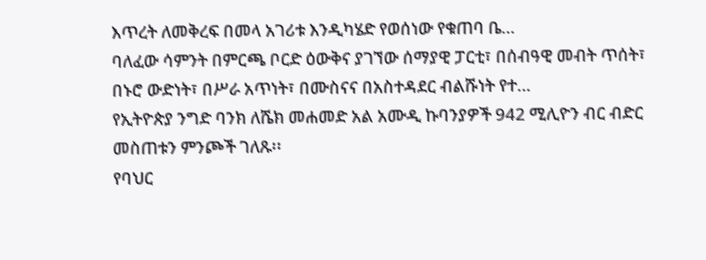እጥረት ለመቅረፍ በመላ አገሪቱ እንዲካሄድ የወሰነው የቁጠባ ቤ…
ባለፈው ሳምንት በምርጫ ቦርድ ዕውቅና ያገኘው ሰማያዊ ፓርቲ፣ በሰብዓዊ መብት ጥሰት፣ በኑሮ ውድነት፣ በሥራ አጥነት፣ በሙስናና በአስተዳደር ብልሹነት የተ…
የኢትዮጵያ ንግድ ባንክ ለሼክ መሐመድ አል አሙዲ ኩባንያዎች 942 ሚሊዮን ብር ብድር መስጠቱን ምንጮች ገለጹ፡፡
የባህር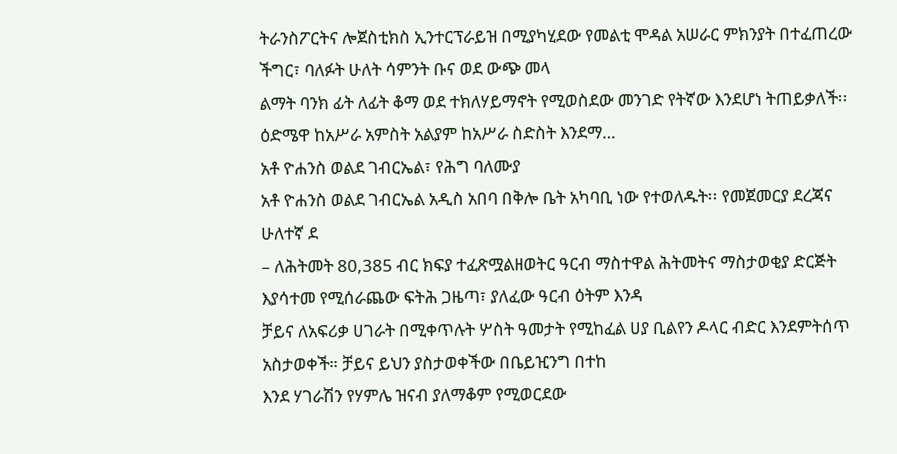ትራንስፖርትና ሎጀስቲክስ ኢንተርፕራይዝ በሚያካሂደው የመልቲ ሞዳል አሠራር ምክንያት በተፈጠረው ችግር፣ ባለፉት ሁለት ሳምንት ቡና ወደ ውጭ መላ
ልማት ባንክ ፊት ለፊት ቆማ ወደ ተክለሃይማኖት የሚወስደው መንገድ የትኛው እንደሆነ ትጠይቃለች፡፡ ዕድሜዋ ከአሥራ አምስት አልያም ከአሥራ ስድስት እንደማ…
አቶ ዮሐንስ ወልደ ገብርኤል፣ የሕግ ባለሙያ
አቶ ዮሐንስ ወልደ ገብርኤል አዲስ አበባ በቅሎ ቤት አካባቢ ነው የተወለዱት፡፡ የመጀመርያ ደረጃና ሁለተኛ ደ
– ለሕትመት 80,385 ብር ክፍያ ተፈጽሟልዘወትር ዓርብ ማስተዋል ሕትመትና ማስታወቂያ ድርጅት እያሳተመ የሚሰራጨው ፍትሕ ጋዜጣ፣ ያለፈው ዓርብ ዕትም እንዳ
ቻይና ለአፍሪቃ ሀገራት በሚቀጥሉት ሦስት ዓመታት የሚከፈል ሀያ ቢልየን ዶላር ብድር እንደምትሰጥ አስታወቀች። ቻይና ይህን ያስታወቀችው በቤይዢንግ በተከ
እንደ ሃገራሽን የሃምሌ ዝናብ ያለማቆም የሚወርደው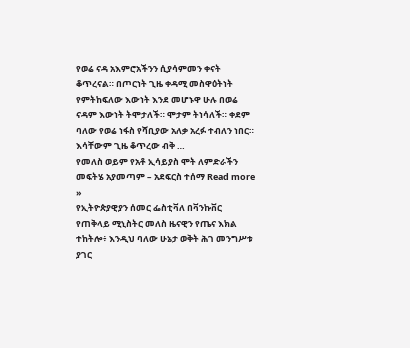የወሬ ናዳ አእምሮአችንን ሲያሳምመን ቀናት ቆጥረናል። በጦርነት ጊዜ ቀዳሚ መስዋዕትነት የምትከፍለው እውነት እንደ መሆኑዋ ሁሉ በወሬ ናዳም እውነት ትሞታለች። ሞታም ትነሳለች። ቀደም ባለው የወሬ ነፋስ የሻቢያው አለቃ አረፉ ተብለን ነበር። እሳቸውም ጊዜ ቆጥረው ብቅ …
የመለስ ወይም የአቶ ኢሳይያስ ሞት ለምድራችን መፍትሄ አያመጣም – አደፍርስ ተሰማ Read more »
የኢትዮጵያዊያን ሰመር ፌስቲቫለ በቫንኩቨር
የጠቅላይ ሚኒስትር መለስ ዜናዊን የጤና እክል ተከትሎ፥ እንዲህ ባለው ሁኔታ ወቅት ሕገ መንግሥቱ ያገር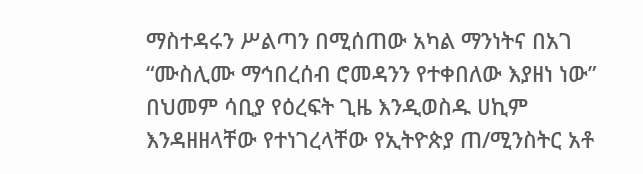ማስተዳሩን ሥልጣን በሚሰጠው አካል ማንነትና በአገ
“ሙስሊሙ ማኅበረሰብ ሮመዳንን የተቀበለው እያዘነ ነው”
በህመም ሳቢያ የዕረፍት ጊዜ እንዲወስዱ ሀኪም እንዳዘዘላቸው የተነገረላቸው የኢትዮጵያ ጠ/ሚንስትር አቶ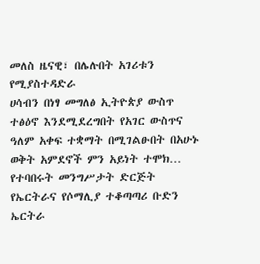መለስ ዜናዊ፣ በሌሉበት አገሪቱን የሚያስተዳድራ
ሀሳብን በነፃ መግለፅ ኢትዮጵያ ውስጥ ተፅዕኖ እንደሚደረግበት የአገር ውስጥና ዓለም አቀፍ ተቋማት በሚገልፁበት በአሁኑ ወቅት አምደኖች ምን አይነት ተሞክ…
የተባበሩት መንግሥታት ድርጅት የኤርትራና የሶማሊያ ተቆጣጣሪ ቡድን ኤርትራ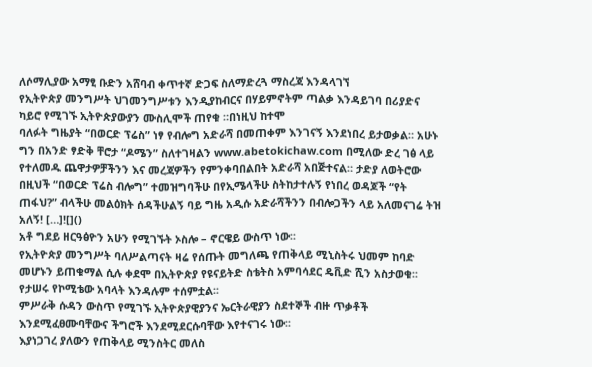ለሶማሊያው አማፂ ቡድን አሸባብ ቀጥተኛ ድጋፍ ስለማድረጓ ማስረጃ እንዳላገኘ
የኢትዮጵያ መንግሥት ህገመንግሥቱን እንዲያከብርና በሃይምኖትም ጣልቃ እንዳይገባ በሪያድና ካይሮ የሚገኙ ኢትዮጵያውያን ሙስሊሞች ጠየቁ ።በነዚህ ከተሞ
ባለፉት ግዜያት “በወርድ ፕሬስ” ነፃ የብሎግ አድራሻ በመጠቀም እንገናኝ እንደነበረ ይታወቃል። አሁኑ ግን በአንድ ፃድቅ ቸሮታ “ዶሜን” ስለተገዛልን www.abetokichaw.com በሚለው ድረ ገፅ ላይ የተለመዱ ጨዋታዎቻችንን እና መረጃዎችን የምንቀባበልበት አድራሻ አበጅተናል። ታድያ ለወትሮው በዚህች “በወርድ ፕሬስ ብሎግ” ተመዝግባችሁ በየኢሜላችሁ ስትከታተሉኝ የነበረ ወዳጆች “የት ጠፋህ?” ብላችሁ መልዕክት ሰዳችሁልኝ ባይ ግዜ አዲሱ አድራሻችንን በብሎጋችን ላይ አለመናገሬ ትዝ አለኝ! […]![]()
አቶ ግደይ ዘርዓፅዮን አሁን የሚገኙት ኦስሎ – ኖርዌይ ውስጥ ነው፡፡
የኢትዮጵያ መንግሥት ባለሥልጣናት ዛሬ የሰጡት መግለጫ የጠቅላይ ሚኒስትሩ ህመም ከባድ መሆኑን ይጠቁማል ሲሉ ቀደሞ በኢትዮጵያ የዩናይትድ ስቴትስ አምባሳደር ዴቪድ ሺን አስታወቁ፡፡
የታሠሩ የኮሚቴው አባላት እንዳሉም ተሰምቷል፡፡
ምሥራቅ ሱዳን ውስጥ የሚገኙ ኢትዮጵያዊያንና ኤርትራዊያን ስደተኞች ብዙ ጥቃቶች እንደሚፈፀሙባቸውና ችግሮች እንደሚደርሱባቸው እየተናገሩ ነው፡፡
እያነጋገረ ያለውን የጠቅላይ ሚንስትር መለስ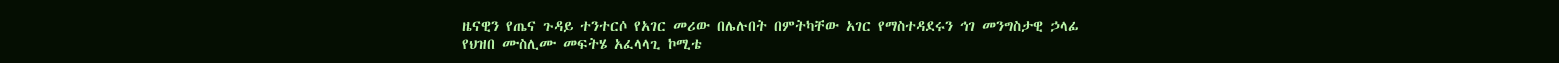ዜናዊን የጤና ጉዳይ ተንተርሶ የአገር መሪው በሌሉበት በምትካቸው አገር የማስተዳደሩን ኅገ መንግስታዊ ኃላፊ
የህዝበ ሙስሊሙ መፍትሄ አፈላላጊ ኮሚቴ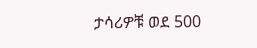ታሳሪዎቹ ወደ 500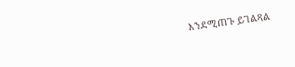እንደሚጠጉ ይገልጻል